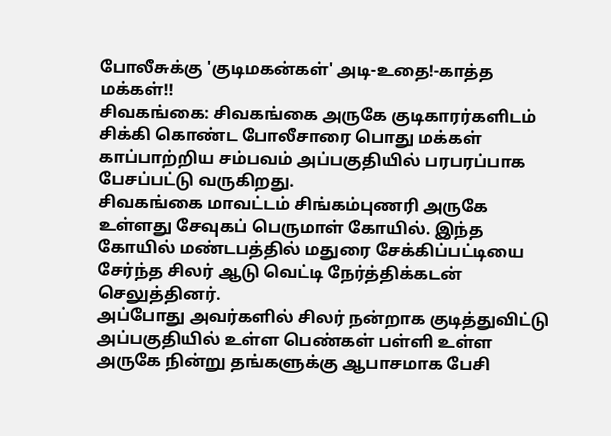போலீசுக்கு 'குடிமகன்கள்' அடி-உதை!-காத்த மக்கள்!!
சிவகங்கை: சிவகங்கை அருகே குடிகாரர்களிடம் சிக்கி கொண்ட போலீசாரை பொது மக்கள் காப்பாற்றிய சம்பவம் அப்பகுதியில் பரபரப்பாக பேசப்பட்டு வருகிறது.
சிவகங்கை மாவட்டம் சிங்கம்புணரி அருகே உள்ளது சேவுகப் பெருமாள் கோயில். இந்த கோயில் மண்டபத்தில் மதுரை சேக்கிப்பட்டியை சேர்ந்த சிலர் ஆடு வெட்டி நேர்த்திக்கடன் செலுத்தினர்.
அப்போது அவர்களில் சிலர் நன்றாக குடித்துவிட்டு அப்பகுதியில் உள்ள பெண்கள் பள்ளி உள்ள அருகே நின்று தங்களுக்கு ஆபாசமாக பேசி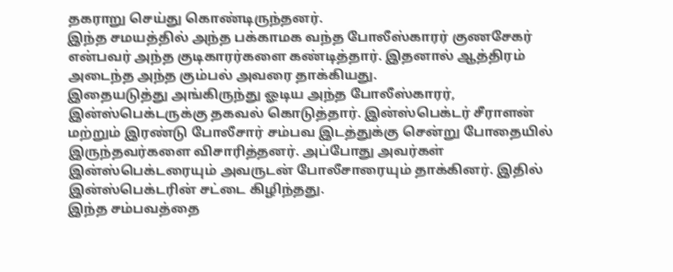தகராறு செய்து கொண்டிருந்தனர்.
இந்த சமயத்தில் அந்த பக்காமக வந்த போலீஸ்காரர் குணசேகர் என்பவர் அந்த குடிகாரர்களை கண்டித்தார். இதனால் ஆத்திரம் அடைந்த அந்த கும்பல் அவரை தாக்கியது.
இதையடுத்து அங்கிருந்து ஓடிய அந்த போலீஸ்காரர், இன்ஸ்பெக்டருக்கு தகவல் கொடுத்தார். இன்ஸ்பெக்டர் சீராளன் மற்றும் இரண்டு போலீசார் சம்பவ இடத்துக்கு சென்று போதையில் இருந்தவர்களை விசாரித்தனர். அப்போது அவர்கள் இன்ஸ்பெக்டரையும் அவருடன் போலீசாரையும் தாக்கினர். இதில் இன்ஸ்பெக்டரின் சட்டை கிழிந்தது.
இந்த சம்பவத்தை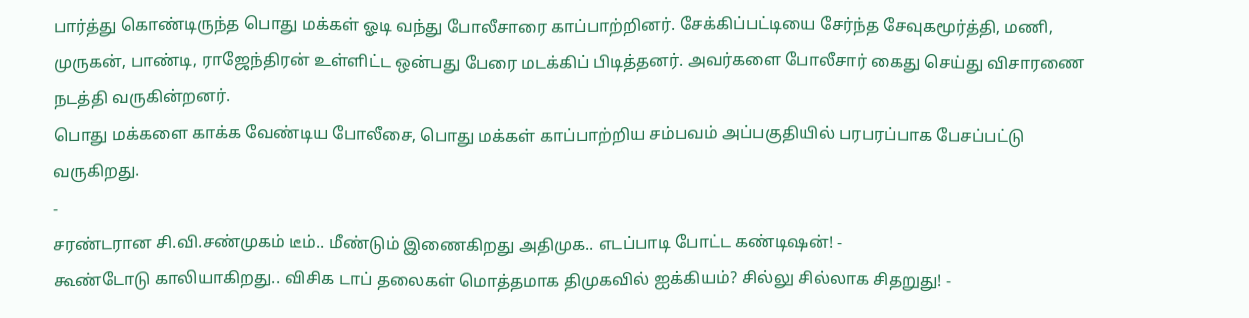பார்த்து கொண்டிருந்த பொது மக்கள் ஓடி வந்து போலீசாரை காப்பாற்றினர். சேக்கிப்பட்டியை சேர்ந்த சேவுகமூர்த்தி, மணி, முருகன், பாண்டி, ராஜேந்திரன் உள்ளிட்ட ஒன்பது பேரை மடக்கிப் பிடித்தனர். அவர்களை போலீசார் கைது செய்து விசாரணை நடத்தி வருகின்றனர்.
பொது மக்களை காக்க வேண்டிய போலீசை, பொது மக்கள் காப்பாற்றிய சம்பவம் அப்பகுதியில் பரபரப்பாக பேசப்பட்டு வருகிறது.
-
சரண்டரான சி.வி.சண்முகம் டீம்.. மீண்டும் இணைகிறது அதிமுக.. எடப்பாடி போட்ட கண்டிஷன்! -
கூண்டோடு காலியாகிறது.. விசிக டாப் தலைகள் மொத்தமாக திமுகவில் ஐக்கியம்? சில்லு சில்லாக சிதறுது! -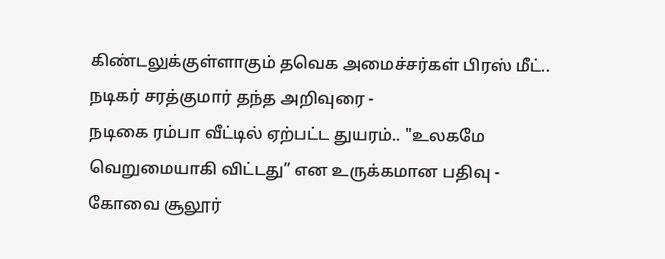கிண்டலுக்குள்ளாகும் தவெக அமைச்சர்கள் பிரஸ் மீட்.. நடிகர் சரத்குமார் தந்த அறிவுரை -
நடிகை ரம்பா வீட்டில் ஏற்பட்ட துயரம்.. "உலகமே வெறுமையாகி விட்டது” என உருக்கமான பதிவு -
கோவை சூலூர்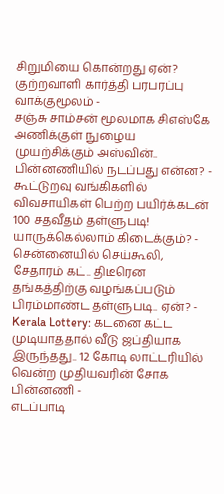சிறுமியை கொன்றது ஏன்? குற்றவாளி கார்த்தி பரபரப்பு வாக்குமூலம் -
சஞ்சு சாம்சன் மூலமாக சிஎஸ்கே அணிக்குள் நுழைய முயற்சிக்கும் அஸ்வின்.. பின்னணியில் நடப்பது என்ன? -
கூட்டுறவு வங்கிகளில் விவசாயிகள் பெற்ற பயிர்க்கடன் 100 சதவீதம் தள்ளுபடி! யாருக்கெல்லாம் கிடைக்கும்? -
சென்னையில் செய்கூலி, சேதாரம் கட்.. திடீரென தங்கத்திற்கு வழங்கப்படும் பிரம்மாண்ட தள்ளுபடி.. ஏன்? -
Kerala Lottery: கடனை கட்ட முடியாததால் வீடு ஜப்தியாக இருந்தது.. 12 கோடி லாட்டரியில் வென்ற முதியவரின் சோக பின்னணி -
எடப்பாடி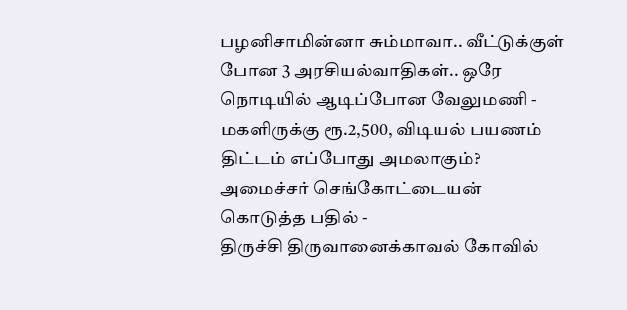பழனிசாமின்னா சும்மாவா.. வீட்டுக்குள் போன 3 அரசியல்வாதிகள்.. ஒரே நொடியில் ஆடிப்போன வேலுமணி -
மகளிருக்கு ரூ.2,500, விடியல் பயணம் திட்டம் எப்போது அமலாகும்? அமைச்சர் செங்கோட்டையன் கொடுத்த பதில் -
திருச்சி திருவானைக்காவல் கோவில்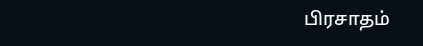பிரசாதம்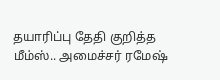தயாரிப்பு தேதி குறித்த மீம்ஸ்.. அமைச்சர் ரமேஷ்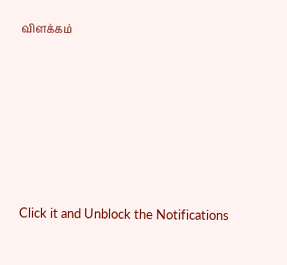விளக்கம்












Click it and Unblock the Notifications